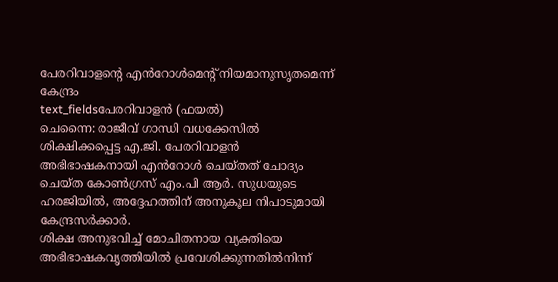പേരറിവാളന്റെ എൻറോൾമെന്റ് നിയമാനുസൃതമെന്ന് കേന്ദ്രം
text_fieldsപേരറിവാളൻ (ഫയൽ)
ചെന്നൈ: രാജീവ് ഗാന്ധി വധക്കേസിൽ ശിക്ഷിക്കപ്പെട്ട എ.ജി. പേരറിവാളൻ അഭിഭാഷകനായി എൻറോൾ ചെയ്തത് ചോദ്യം ചെയ്ത കോൺഗ്രസ് എം.പി ആർ. സുധയുടെ ഹരജിയിൽ, അദ്ദേഹത്തിന് അനുകൂല നിപാടുമായി കേന്ദ്രസർക്കാർ.
ശിക്ഷ അനുഭവിച്ച് മോചിതനായ വ്യക്തിയെ അഭിഭാഷകവൃത്തിയിൽ പ്രവേശിക്കുന്നതിൽനിന്ന്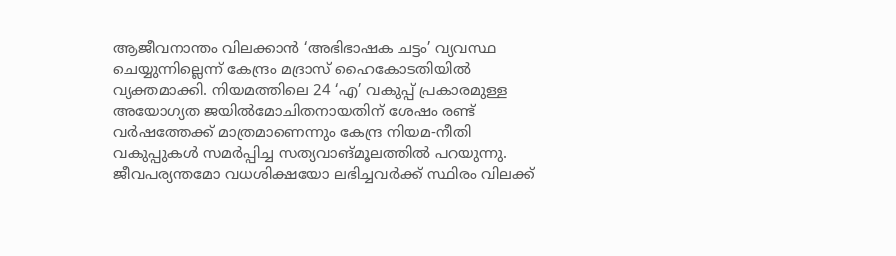ആജീവനാന്തം വിലക്കാൻ ‘അഭിഭാഷക ചട്ടം’ വ്യവസ്ഥ ചെയ്യുന്നില്ലെന്ന് കേന്ദ്രം മദ്രാസ് ഹൈകോടതിയിൽ വ്യക്തമാക്കി. നിയമത്തിലെ 24 ‘എ’ വകുപ്പ് പ്രകാരമുള്ള അയോഗ്യത ജയിൽമോചിതനായതിന് ശേഷം രണ്ട് വർഷത്തേക്ക് മാത്രമാണെന്നും കേന്ദ്ര നിയമ-നീതി വകുപ്പുകൾ സമർപ്പിച്ച സത്യവാങ്മൂലത്തിൽ പറയുന്നു. ജീവപര്യന്തമോ വധശിക്ഷയോ ലഭിച്ചവർക്ക് സ്ഥിരം വിലക്ക്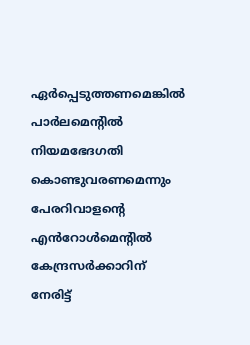ഏർപ്പെടുത്തണമെങ്കിൽ പാർലമെന്റിൽ നിയമഭേദഗതി കൊണ്ടുവരണമെന്നും പേരറിവാളന്റെ എൻറോൾമെന്റിൽ കേന്ദ്രസർക്കാറിന് നേരിട്ട്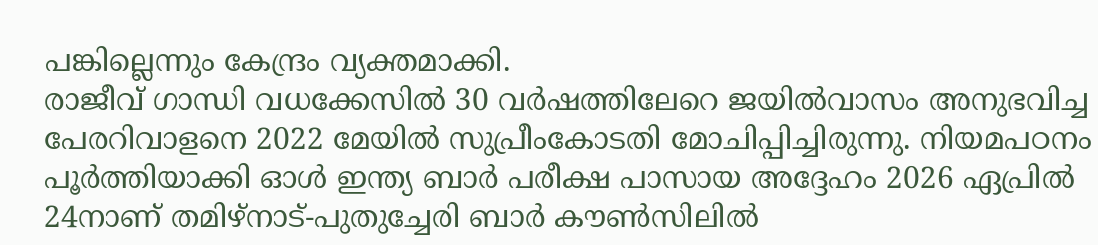പങ്കില്ലെന്നും കേന്ദ്രം വ്യക്തമാക്കി.
രാജീവ് ഗാന്ധി വധക്കേസിൽ 30 വർഷത്തിലേറെ ജയിൽവാസം അനുഭവിച്ച പേരറിവാളനെ 2022 മേയിൽ സുപ്രീംകോടതി മോചിപ്പിച്ചിരുന്നു. നിയമപഠനം പൂർത്തിയാക്കി ഓൾ ഇന്ത്യ ബാർ പരീക്ഷ പാസായ അദ്ദേഹം 2026 ഏപ്രിൽ 24നാണ് തമിഴ്നാട്-പുതുച്ചേരി ബാർ കൗൺസിലിൽ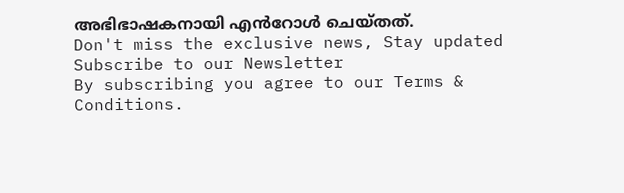അഭിഭാഷകനായി എൻറോൾ ചെയ്തത്.
Don't miss the exclusive news, Stay updated
Subscribe to our Newsletter
By subscribing you agree to our Terms & Conditions.